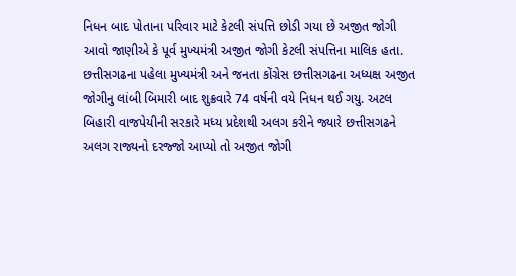નિધન બાદ પોતાના પરિવાર માટે કેટલી સંપત્તિ છોડી ગયા છે અજીત જોગી
આવો જાણીએ કે પૂર્વ મુખ્યમંત્રી અજીત જોગી કેટલી સંપત્તિના માલિક હતા.
છત્તીસગઢના પહેલા મુખ્યમંત્રી અને જનતા કોંગ્રેસ છત્તીસગઢના અધ્યક્ષ અજીત જોગીનુ લાંબી બિમારી બાદ શુક્રવારે 74 વર્ષની વયે નિધન થઈ ગયુ. અટલ બિહારી વાજપેયીની સરકારે મધ્ય પ્રદેશથી અલગ કરીને જ્યારે છત્તીસગઢને અલગ રાજ્યનો દરજ્જો આપ્યો તો અજીત જોગી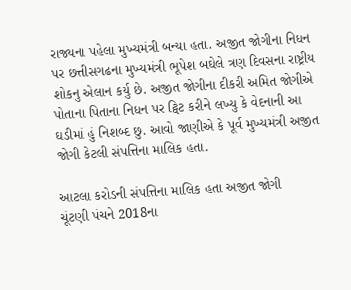રાજ્યના પહેલા મુખ્યમંત્રી બન્યા હતા. અજીત જોગીના નિધન પર છત્તીસગઢના મુખ્યમંત્રી ભૂપેશ બઘેલે ત્રણ દિવસના રાષ્ટ્રીય શોકનુ એલાન કર્યુ છે. અજીત જોગીના દીકરી અમિત જોગીએ પોતાના પિતાના નિધન પર ટ્વિટ કરીને લખ્યુ કે વેદનાની આ ઘડીમાં હું નિશબ્દ છુ. આવો જાણીએ કે પૂર્વ મુખ્યમંત્રી અજીત જોગી કેટલી સંપત્તિના માલિક હતા.

આટલા કરોડની સંપત્તિના માલિક હતા અજીત જોગી
ચૂંટણી પંચને 2018ના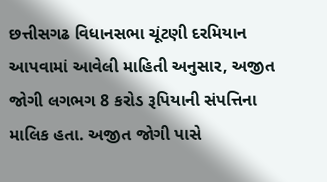છત્તીસગઢ વિધાનસભા ચૂંટણી દરમિયાન આપવામાં આવેલી માહિતી અનુસાર, અજીત જોગી લગભગ 8 કરોડ રૂપિયાની સંપત્તિના માલિક હતા. અજીત જોગી પાસે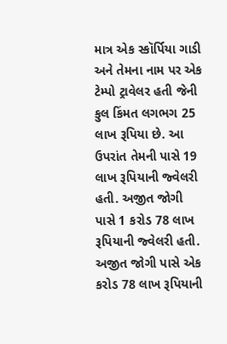માત્ર એક સ્કૉર્પિયા ગાડી અને તેમના નામ પર એક ટેમ્પો ટ્રાવેલર હતી જેની કુલ કિંમત લગભગ 25 લાખ રૂપિયા છે. આ ઉપરાંત તેમની પાસે 19 લાખ રૂપિયાની જ્વેલરી હતી. અજીત જોગી પાસે 1 કરોડ 78 લાખ રૂપિયાની જ્વેલરી હતી. અજીત જોગી પાસે એક કરોડ 78 લાખ રૂપિયાની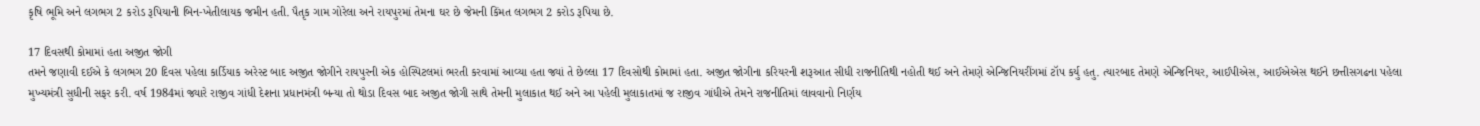કૃષિ ભૂમિ અને લગભગ 2 કરોડ રૂપિયાની બિન-ખેતીલાયક જમીન હતી. પૈતૃક ગામ ગોરેલા અને રાયપુરમાં તેમના ઘર છે જેમની કિંમત લગભગ 2 કરોડ રૂપિયા છે.

17 દિવસથી કોમામાં હતા અજીત જોગી
તમને જણાવી દઈએ કે લગભગ 20 દિવસ પહેલા કાર્ડિયાક અરેસ્ટ બાદ અજીત જોગીને રાયપુરની એક હોસ્પિટલમાં ભરતી કરવામાં આવ્યા હતા જ્યાં તે છેલ્લા 17 દિવસોથી કોમામાં હતા. અજીત જોગીના કરિયરની શરૂઆત સીધી રાજનીતિથી નહોતી થઈ અને તેમણે એન્જિનિયરીંગમાં ટૉપ કર્યુ હતુ. ત્યારબાદ તેમણે એન્જિનિયર, આઈપીએસ, આઈએએસ થઈને છત્તીસગઢના પહેલા મુખ્યમંત્રી સુધીની સફર કરી. વર્ષ 1984માં જ્યારે રાજીવ ગાંધી દેશના પ્રધાનમંત્રી બન્યા તો થોડા દિવસ બાદ અજીત જોગી સાથે તેમની મુલાકાત થઈ અને આ પહેલી મુલાકાતમાં જ રાજીવ ગાંધીએ તેમને રાજનીતિમાં લાવવાનો નિર્ણય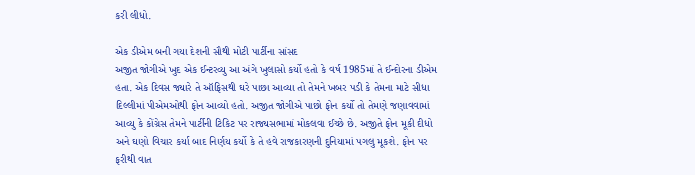કરી લીધો.

એક ડીએમ બની ગયા દેશની સૌથી મોટી પાર્ટીના સાંસદ
અજીત જોગીએ ખુદ એક ઈન્ટરવ્યુ આ અંગે ખુલાસો કર્યો હતો કે વર્ષ 1985માં તે ઈન્દોરના ડીએમ હતા. એક દિવસ જ્યારે તે ઑફિસથી ઘરે પાછા આવ્યા તો તેમને ખબર પડી કે તેમના માટે સીધા દિલ્લીમાં પીએમઓથી ફોન આવ્યો હતો. અજીત જોગીએ પાછો ફોન કર્યો તો તેમણે જણાવવામાં આવ્યુ કે કોંગ્રેસ તેમને પાર્ટીની ટિકિટ પર રાજ્યસભામાં મોકલવા ઈચ્છે છે. અજીતે ફોન મૂકી દીધો અને ઘણો વિચાર કર્યા બાદ નિર્ણય કર્યો કે તે હવે રાજકારણની દુનિયામાં પગલુ મૂકશે. ફોન પર ફરીથી વાત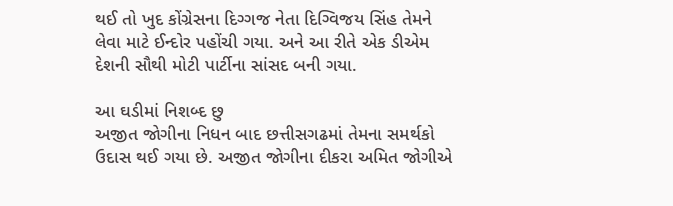થઈ તો ખુદ કોંગ્રેસના દિગ્ગજ નેતા દિગ્વિજય સિંહ તેમને લેવા માટે ઈન્દોર પહોંચી ગયા. અને આ રીતે એક ડીએમ દેશની સૌથી મોટી પાર્ટીના સાંસદ બની ગયા.

આ ઘડીમાં નિશબ્દ છુ
અજીત જોગીના નિધન બાદ છત્તીસગઢમાં તેમના સમર્થકો ઉદાસ થઈ ગયા છે. અજીત જોગીના દીકરા અમિત જોગીએ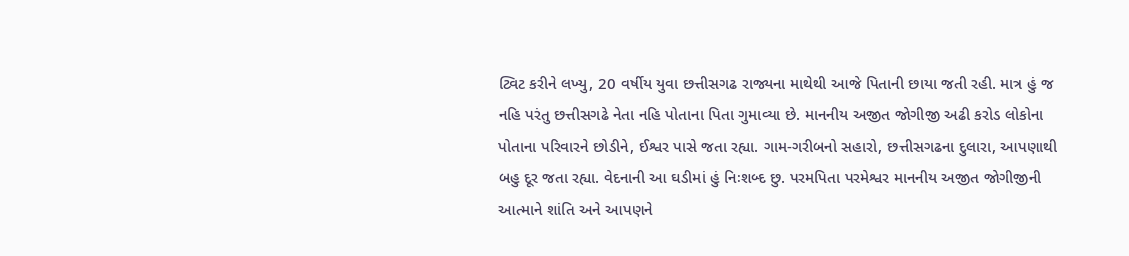ટ્વિટ કરીને લખ્યુ, 20 વર્ષીય યુવા છત્તીસગઢ રાજ્યના માથેથી આજે પિતાની છાયા જતી રહી. માત્ર હું જ નહિ પરંતુ છત્તીસગઢે નેતા નહિ પોતાના પિતા ગુમાવ્યા છે. માનનીય અજીત જોગીજી અઢી કરોડ લોકોના પોતાના પરિવારને છોડીને, ઈશ્વર પાસે જતા રહ્યા. ગામ-ગરીબનો સહારો, છત્તીસગઢના દુલારા, આપણાથી બહુ દૂર જતા રહ્યા. વેદનાની આ ઘડીમાં હું નિઃશબ્દ છુ. પરમપિતા પરમેશ્વર માનનીય અજીત જોગીજીની આત્માને શાંતિ અને આપણને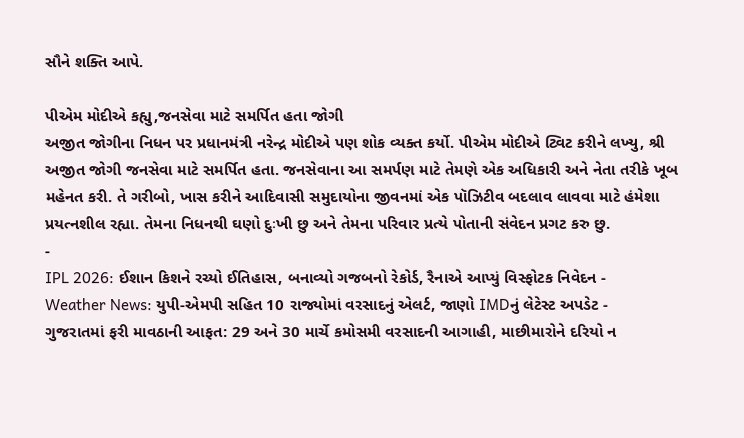સૌને શક્તિ આપે.

પીએમ મોદીએ કહ્યુ,જનસેવા માટે સમર્પિત હતા જોગી
અજીત જોગીના નિધન પર પ્રધાનમંત્રી નરેન્દ્ર મોદીએ પણ શોક વ્યક્ત કર્યો. પીએમ મોદીએ ટ્વિટ કરીને લખ્યુ, શ્રી અજીત જોગી જનસેવા માટે સમર્પિત હતા. જનસેવાના આ સમર્પણ માટે તેમણે એક અધિકારી અને નેતા તરીકે ખૂબ મહેનત કરી. તે ગરીબો, ખાસ કરીને આદિવાસી સમુદાયોના જીવનમાં એક પૉઝિટીવ બદલાવ લાવવા માટે હંમેશા પ્રયત્નશીલ રહ્યા. તેમના નિધનથી ઘણો દુઃખી છુ અને તેમના પરિવાર પ્રત્યે પોતાની સંવેદન પ્રગટ કરુ છુ.
-
IPL 2026: ઈશાન કિશને રચ્યો ઈતિહાસ, બનાવ્યો ગજબનો રેકોર્ડ, રૈનાએ આપ્યું વિસ્ફોટક નિવેદન -
Weather News: યુપી-એમપી સહિત 10 રાજ્યોમાં વરસાદનું એલર્ટ, જાણો IMDનું લેટેસ્ટ અપડેટ -
ગુજરાતમાં ફરી માવઠાની આફત: 29 અને 30 માર્ચે કમોસમી વરસાદની આગાહી, માછીમારોને દરિયો ન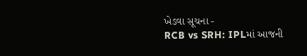ખેડવા સૂચના -
RCB vs SRH: IPLમાં આજની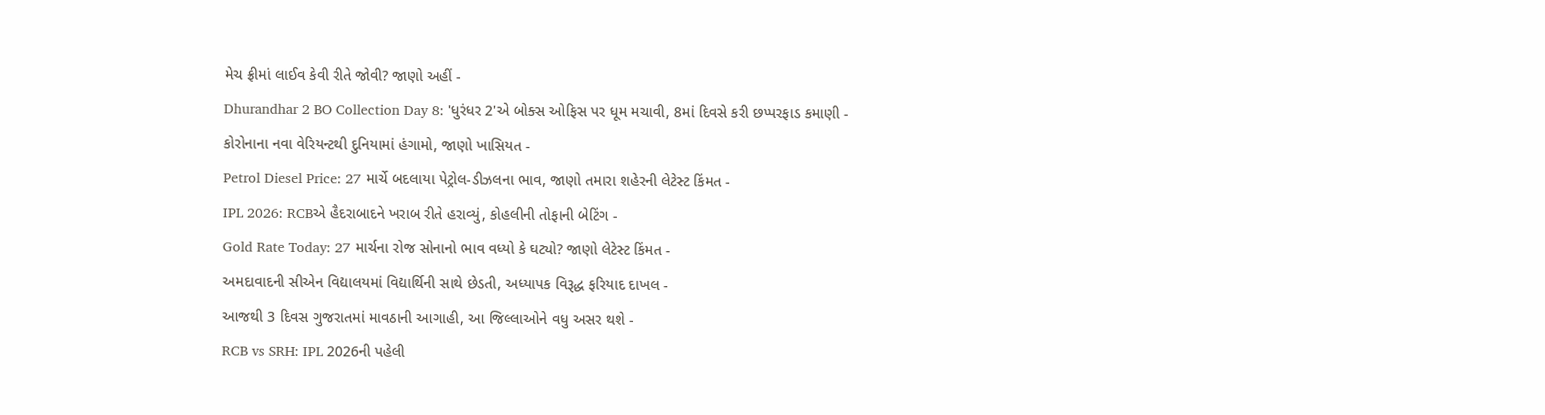મેચ ફ્રીમાં લાઈવ કેવી રીતે જોવી? જાણો અહીં -
Dhurandhar 2 BO Collection Day 8: 'ધુરંધર 2'એ બોક્સ ઓફિસ પર ધૂમ મચાવી, 8માં દિવસે કરી છપ્પરફાડ કમાણી -
કોરોનાના નવા વેરિયન્ટથી દુનિયામાં હંગામો, જાણો ખાસિયત -
Petrol Diesel Price: 27 માર્ચે બદલાયા પેટ્રોલ-ડીઝલના ભાવ, જાણો તમારા શહેરની લેટેસ્ટ કિંમત -
IPL 2026: RCBએ હૈદરાબાદને ખરાબ રીતે હરાવ્યું, કોહલીની તોફાની બેટિંગ -
Gold Rate Today: 27 માર્ચના રોજ સોનાનો ભાવ વધ્યો કે ઘટ્યો? જાણો લેટેસ્ટ કિંમત -
અમદાવાદની સીએન વિદ્યાલયમાં વિદ્યાર્થિની સાથે છેડતી, અધ્યાપક વિરૂદ્ધ ફરિયાદ દાખલ -
આજથી 3 દિવસ ગુજરાતમાં માવઠાની આગાહી, આ જિલ્લાઓને વધુ અસર થશે -
RCB vs SRH: IPL 2026ની પહેલી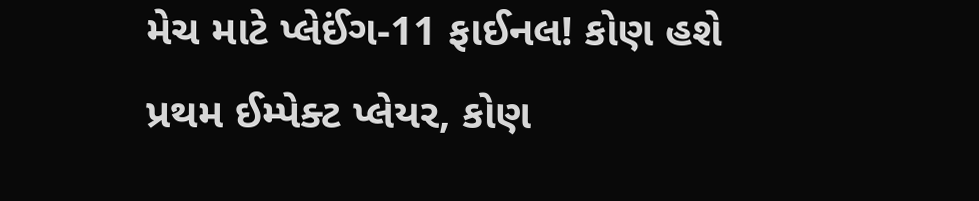મેચ માટે પ્લેઈંગ-11 ફાઈનલ! કોણ હશે પ્રથમ ઈમ્પેક્ટ પ્લેયર, કોણ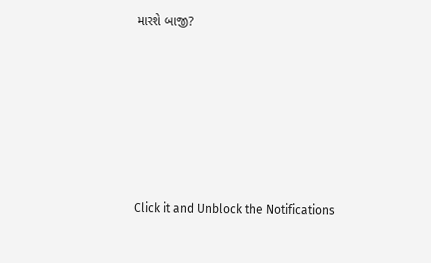મારશે બાજી?








Click it and Unblock the Notifications